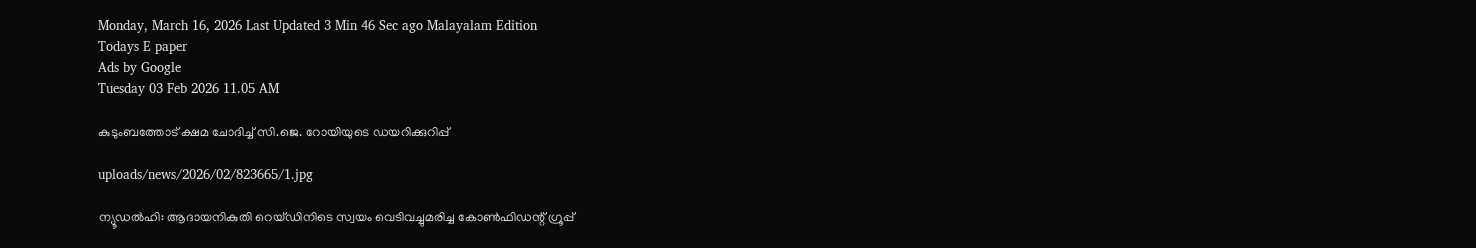Monday, March 16, 2026 Last Updated 3 Min 46 Sec ago Malayalam Edition
Todays E paper
Ads by Google
Tuesday 03 Feb 2026 11.05 AM

കുടുംബത്തോട്‌ ക്ഷമ ചോദിച്ച്‌ സി.ജെ. റോയിയുടെ ഡയറിക്കുറിപ്പ്‌

uploads/news/2026/02/823665/1.jpg

ന്യൂഡല്‍ഹി: ആദായനികുതി റെയ്‌ഡിനിടെ സ്വയം വെടിവച്ചുമരിച്ച കോണ്‍ഫിഡന്റ്‌ ഗ്രൂപ്പ്‌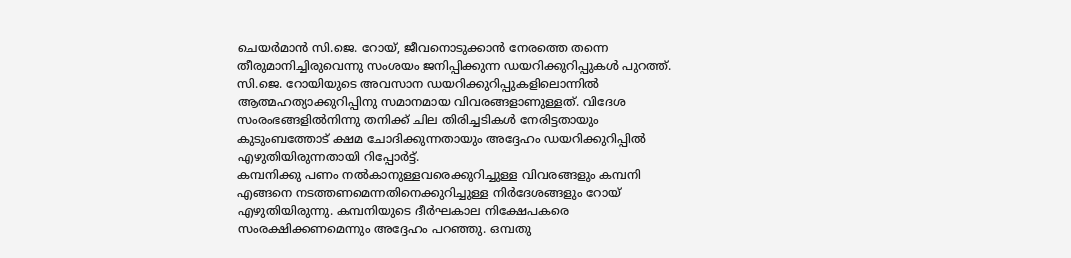ചെയര്‍മാന്‍ സി.ജെ. റോയ്‌, ജീവനൊടുക്കാന്‍ നേരത്തെ തന്നെ തീരുമാനിച്ചിരുവെന്നു സംശയം ജനിപ്പിക്കുന്ന ഡയറിക്കുറിപ്പുകള്‍ പുറത്ത്‌. സി.ജെ. റോയിയുടെ അവസാന ഡയറിക്കുറിപ്പുകളിലൊന്നില്‍ ആത്മഹത്യാക്കുറിപ്പിനു സമാനമായ വിവരങ്ങളാണുള്ളത്‌. വിദേശ സംരംഭങ്ങളില്‍നിന്നു തനിക്ക്‌ ചില തിരിച്ചടികള്‍ നേരിട്ടതായും കുടുംബത്തോട്‌ ക്ഷമ ചോദിക്കുന്നതായും അദ്ദേഹം ഡയറിക്കുറിപ്പില്‍ എഴുതിയിരുന്നതായി റിപ്പോര്‍ട്ട്‌.
കമ്പനിക്കു പണം നല്‍കാനുള്ളവരെക്കുറിച്ചുള്ള വിവരങ്ങളും കമ്പനി എങ്ങനെ നടത്തണമെന്നതിനെക്കുറിച്ചുള്ള നിര്‍ദേശങ്ങളും റോയ്‌ എഴുതിയിരുന്നു. കമ്പനിയുടെ ദീര്‍ഘകാല നിക്ഷേപകരെ സംരക്ഷിക്കണമെന്നും അദ്ദേഹം പറഞ്ഞു. ഒമ്പതു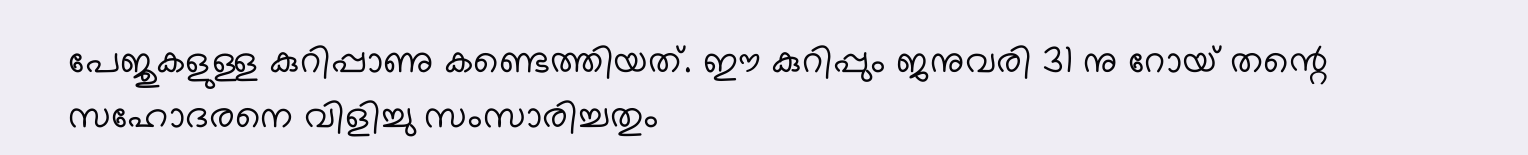പേജുകളുള്ള കുറിപ്പാണു കണ്ടെത്തിയത്‌. ഈ കുറിപ്പും ജനുവരി 31 നു റോയ്‌ തന്റെ സഹോദരനെ വിളിച്ചു സംസാരിച്ചതും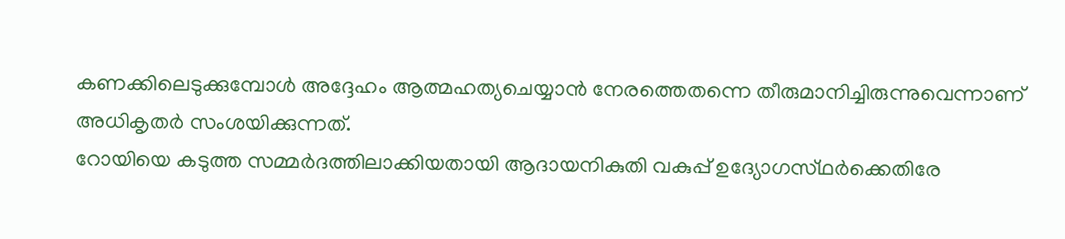കണക്കിലെടുക്കുമ്പോള്‍ അദ്ദേഹം ആത്മഹത്യചെയ്യാന്‍ നേരത്തെതന്നെ തീരുമാനിച്ചിരുന്നുവെന്നാണ്‌ അധികൃതര്‍ സംശയിക്കുന്നത്‌.
റോയിയെ കടുത്ത സമ്മര്‍ദത്തിലാക്കിയതായി ആദായനികുതി വകുപ്പ്‌ ഉദ്യോഗസ്‌ഥര്‍ക്കെതിരേ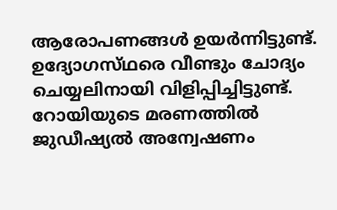ആരോപണങ്ങള്‍ ഉയര്‍ന്നിട്ടുണ്ട്‌. ഉദ്യോഗസ്‌ഥരെ വീണ്ടും ചോദ്യം ചെയ്യലിനായി വിളിപ്പിച്ചിട്ടുണ്ട്‌.
റോയിയുടെ മരണത്തില്‍ ജുഡീഷ്യല്‍ അന്വേഷണം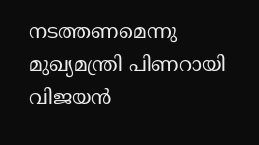നടത്തണമെന്നു മുഖ്യമന്ത്രി പിണറായി വിജയന്‍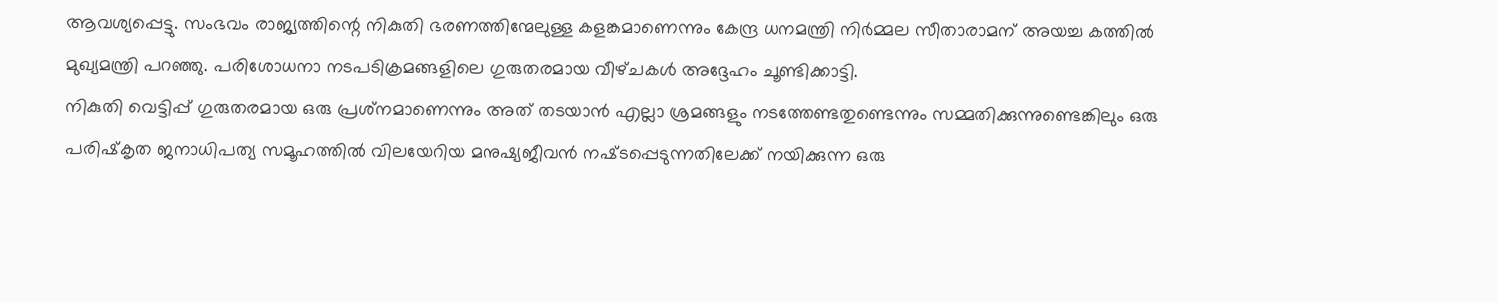ആവശ്യപ്പെട്ടു. സംഭവം രാജ്യത്തിന്റെ നികുതി ഭരണത്തിന്മേലുള്ള കളങ്കമാണെന്നും കേന്ദ്ര ധനമന്ത്രി നിര്‍മ്മല സീതാരാമന്‌ അയച്ച കത്തില്‍ മുഖ്യമന്ത്രി പറഞ്ഞു. പരിശോധനാ നടപടിക്രമങ്ങളിലെ ഗുരുതരമായ വീഴ്‌ചകള്‍ അദ്ദേഹം ചൂണ്ടിക്കാട്ടി.
നികുതി വെട്ടിപ്പ്‌ ഗുരുതരമായ ഒരു പ്രശ്‌നമാണെന്നും അത്‌ തടയാന്‍ എല്ലാ ശ്രമങ്ങളും നടത്തേണ്ടതുണ്ടെന്നും സമ്മതിക്കുന്നുണ്ടെങ്കിലും ഒരു പരിഷ്‌കൃത ജനാധിപത്യ സമൂഹത്തില്‍ വിലയേറിയ മനുഷ്യജീവന്‍ നഷ്‌ടപ്പെടുന്നതിലേക്ക്‌ നയിക്കുന്ന ഒരു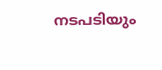നടപടിയും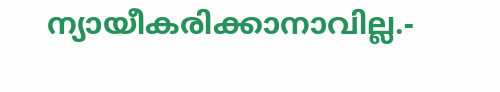ന്യായീകരിക്കാനാവില്ല.-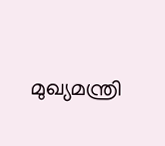മുഖ്യമന്ത്രി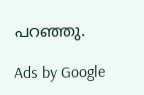പറഞ്ഞു.

Ads by Google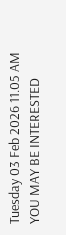Tuesday 03 Feb 2026 11.05 AM
YOU MAY BE INTERESTED